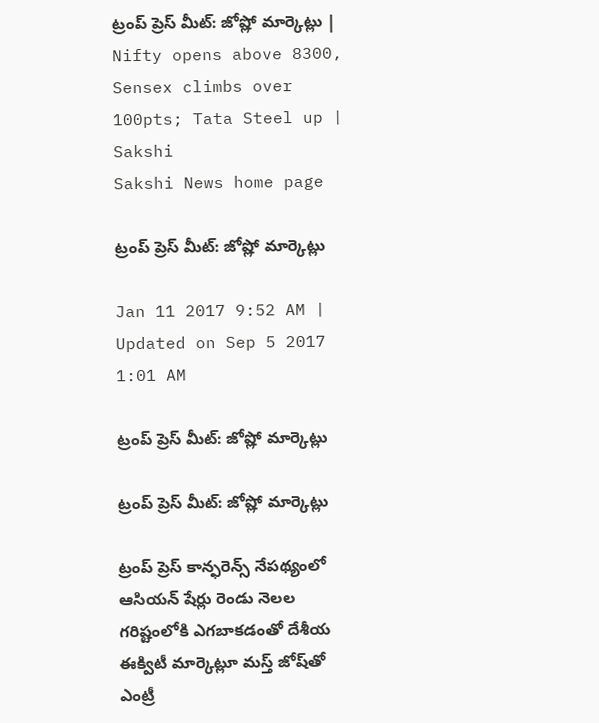ట్రంప్ ప్రెస్ మీట్: జోష్లో మార్కెట్లు | Nifty opens above 8300, Sensex climbs over 100pts; Tata Steel up | Sakshi
Sakshi News home page

ట్రంప్ ప్రెస్ మీట్: జోష్లో మార్కెట్లు

Jan 11 2017 9:52 AM | Updated on Sep 5 2017 1:01 AM

ట్రంప్ ప్రెస్ మీట్: జోష్లో మార్కెట్లు

ట్రంప్ ప్రెస్ మీట్: జోష్లో మార్కెట్లు

ట్రంప్ ప్రెస్ కాన్ఫరెన్స్ నేపథ్యంలో ఆసియన్ షేర్లు రెండు నెలల గరిష్టంలోకి ఎగబాకడంతో దేశీయ ఈక్విటీ మార్కెట్లూ మస్త్ జోష్‌తో ఎంట్రీ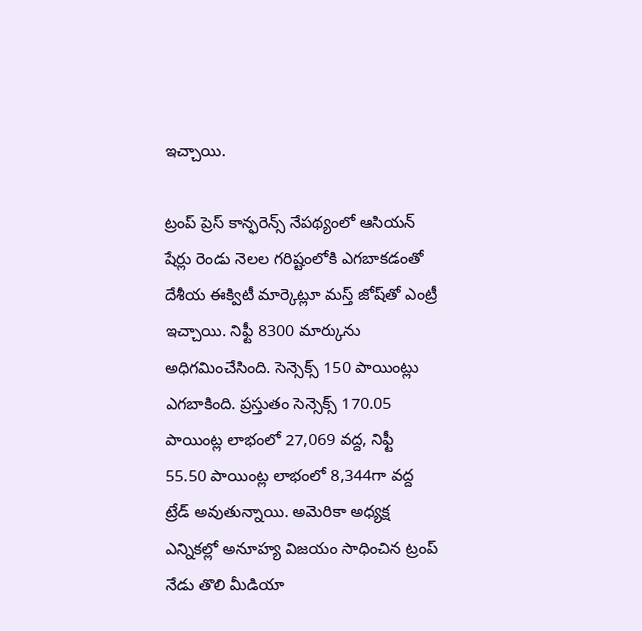ఇ‍చ్చాయి.

ట్రంప్ ప్రెస్ కాన్ఫరెన్స్ నేపథ్యంలో ఆసియన్ షేర్లు రెండు నెలల గరిష్టంలోకి ఎగబాకడంతో దేశీయ ఈక్విటీ మార్కెట్లూ మస్త్ జోష్‌తో ఎంట్రీ ఇ‍చ్చాయి. నిఫ్టీ 8300 మార్కును అధిగమించేసింది. సెన్సెక్స్ 150 పాయింట్లు ఎగబాకింది. ప్రస్తుతం సెన్సెక్స్ 170.05 పాయింట్ల లాభంలో 27,069 వద్ద, నిఫ్టీ 55.50 పాయింట్ల లాభంలో 8,344గా వద్ద ట్రేడ్ అవుతున్నాయి. అమెరికా అధ్యక్ష ఎన్నికల్లో అనూహ్య విజయం సాధించిన ట్రంప్ నేడు తొలి మీడియా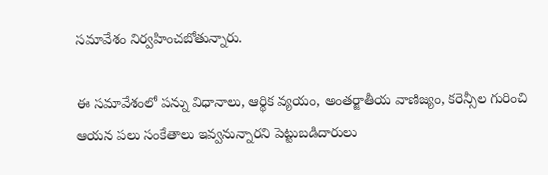సమావేశం నిర్వహించబోతున్నారు.

ఈ సమావేశంలో పన్ను విధానాలు, ఆర్థిక వ్యయం, అంతర్జాతీయ వాణిజ్యం, కరెన్సీల గురించి ఆయన పలు సంకేతాలు ఇవ్వనున్నారని పెట్టుబడిదారులు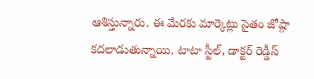ఆశిస్తున్నారు. ఈ మేరకు మార్కెట్లు సైతం జోష్గా కదలాడుతున్నాయి. టాటా స్టీల్, డాక్టర్ రెడ్డీస్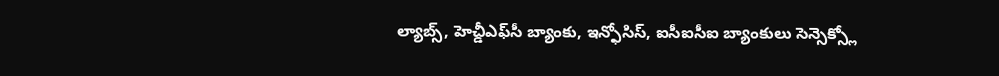ల్యాబ్స్, హెచ్డీఎఫ్‌సీ బ్యాంకు, ఇన్ఫోసిస్, ఐసీఐసీఐ బ్యాంకులు సెన్సెక్స్లో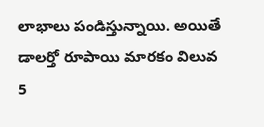లాభాలు పండిస్తున్నాయి. అయితే డాలర్తో రూపాయి మారకం విలువ 5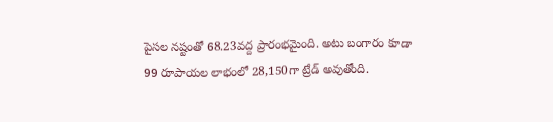పైసల నష్టంతో 68.23వద్ద ప్రారంభమైంది. అటు బంగారం కూడా 99 రూపాయల లాభంలో 28,150గా ట్రేడ్ అవుతోంది.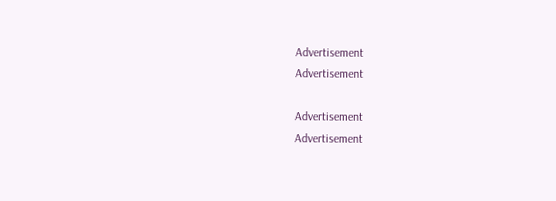Advertisement
Advertisement

Advertisement
Advertisement